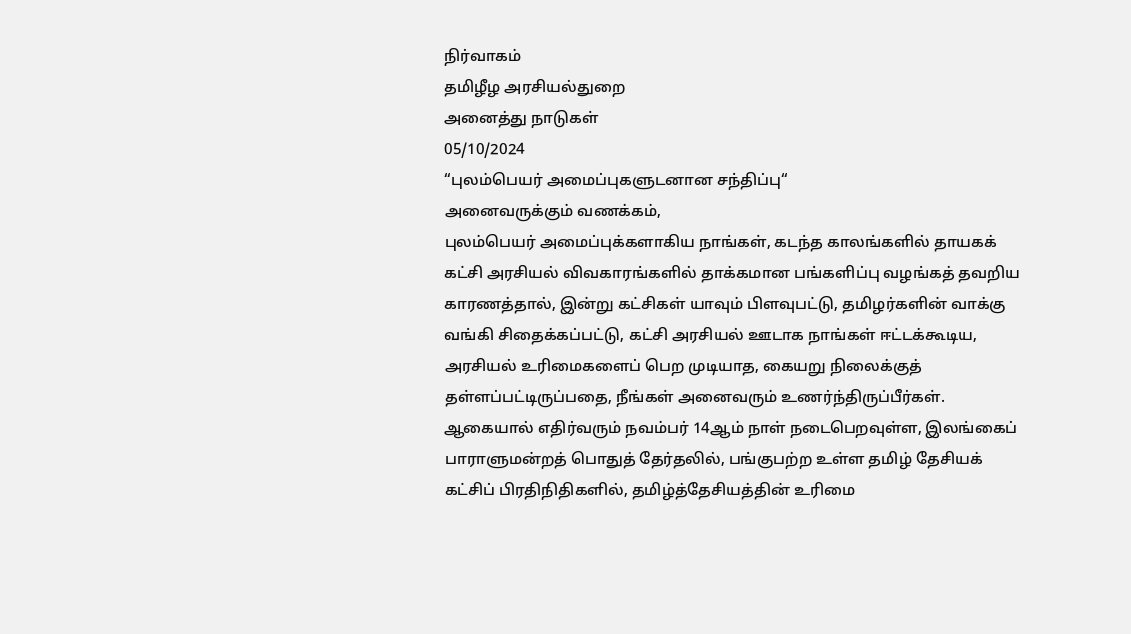நிர்வாகம்
தமிழீழ அரசியல்துறை
அனைத்து நாடுகள்
05/10/2024
“புலம்பெயர் அமைப்புகளுடனான சந்திப்பு“
அனைவருக்கும் வணக்கம்,
புலம்பெயர் அமைப்புக்களாகிய நாங்கள், கடந்த காலங்களில் தாயகக் கட்சி அரசியல் விவகாரங்களில் தாக்கமான பங்களிப்பு வழங்கத் தவறிய காரணத்தால், இன்று கட்சிகள் யாவும் பிளவுபட்டு, தமிழர்களின் வாக்கு வங்கி சிதைக்கப்பட்டு, கட்சி அரசியல் ஊடாக நாங்கள் ஈட்டக்கூடிய, அரசியல் உரிமைகளைப் பெற முடியாத, கையறு நிலைக்குத் தள்ளப்பட்டிருப்பதை, நீங்கள் அனைவரும் உணர்ந்திருப்பீர்கள்.
ஆகையால் எதிர்வரும் நவம்பர் 14ஆம் நாள் நடைபெறவுள்ள, இலங்கைப் பாராளுமன்றத் பொதுத் தேர்தலில், பங்குபற்ற உள்ள தமிழ் தேசியக் கட்சிப் பிரதிநிதிகளில், தமிழ்த்தேசியத்தின் உரிமை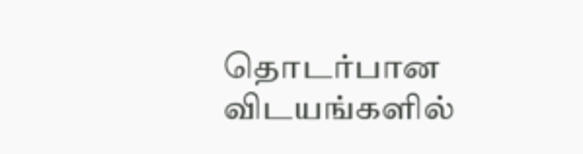தொடர்பான விடயங்களில்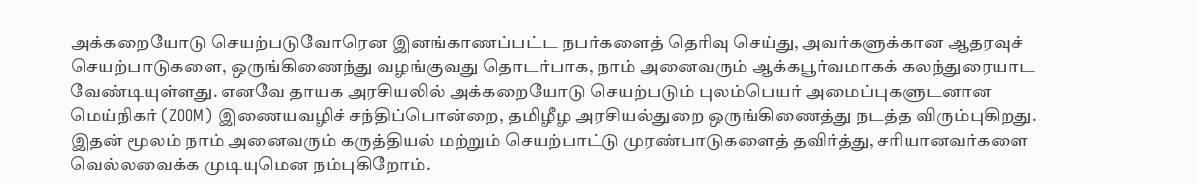அக்கறையோடு செயற்படுவோரென இனங்காணப்பட்ட நபர்களைத் தெரிவு செய்து, அவர்களுக்கான ஆதரவுச் செயற்பாடுகளை, ஒருங்கிணைந்து வழங்குவது தொடர்பாக, நாம் அனைவரும் ஆக்கபூர்வமாகக் கலந்துரையாட வேண்டியுள்ளது. எனவே தாயக அரசியலில் அக்கறையோடு செயற்படும் புலம்பெயர் அமைப்புகளுடனான மெய்நிகர் (ZOOM) இணையவழிச் சந்திப்பொன்றை, தமிழீழ அரசியல்துறை ஒருங்கிணைத்து நடத்த விரும்புகிறது.
இதன் மூலம் நாம் அனைவரும் கருத்தியல் மற்றும் செயற்பாட்டு முரண்பாடுகளைத் தவிர்த்து, சரியானவர்களை வெல்லவைக்க முடியுமென நம்புகிறோம்.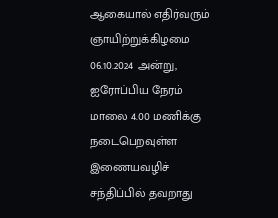ஆகையால் எதிர்வரும் ஞாயிற்றுக்கிழமை 06.10.2024 அன்று, ஐரோப்பிய நேரம் மாலை 4.00 மணிக்கு நடைபெறவுள்ள இணையவழிச் சந்திப்பில் தவறாது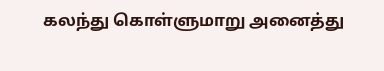கலந்து கொள்ளுமாறு அனைத்து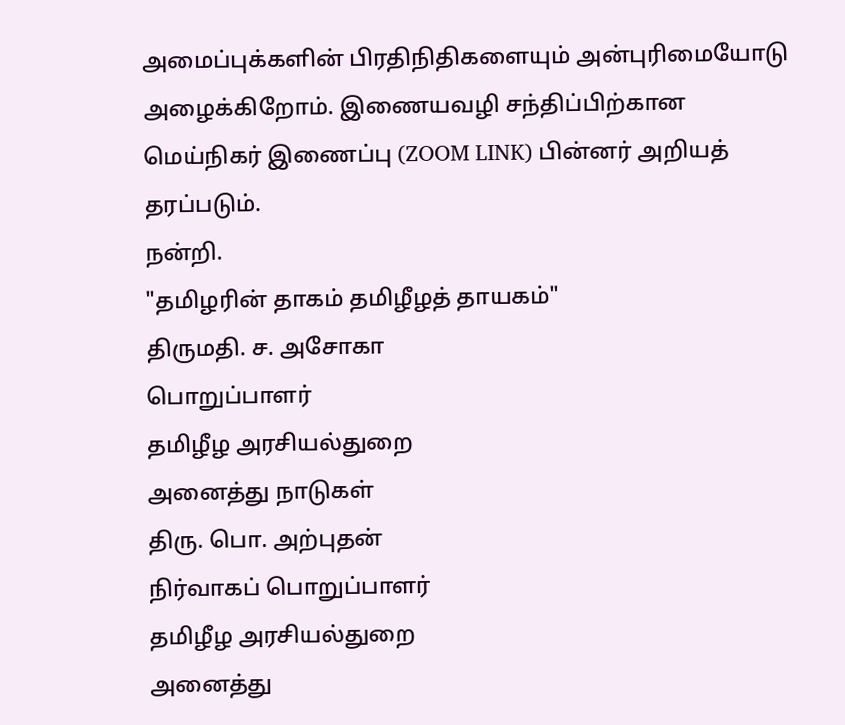அமைப்புக்களின் பிரதிநிதிகளையும் அன்புரிமையோடு அழைக்கிறோம். இணையவழி சந்திப்பிற்கான மெய்நிகர் இணைப்பு (ZOOM LINK) பின்னர் அறியத் தரப்படும்.
நன்றி.
"தமிழரின் தாகம் தமிழீழத் தாயகம்"
திருமதி. ச. அசோகா
பொறுப்பாளர்
தமிழீழ அரசியல்துறை
அனைத்து நாடுகள்
திரு. பொ. அற்புதன்
நிர்வாகப் பொறுப்பாளர்
தமிழீழ அரசியல்துறை
அனைத்து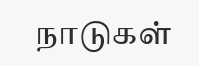நாடுகள்